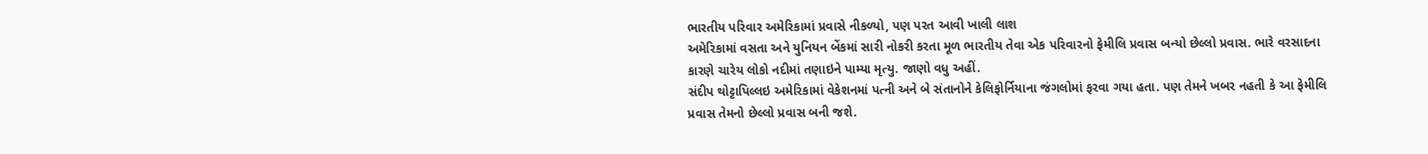ભારતીય પરિવાર અમેરિકામાં પ્રવાસે નીકળ્યો, પણ પરત આવી ખાલી લાશ
અમેરિકામાં વસતા અને યુનિયન બેંકમાં સારી નોકરી કરતા મૂળ ભારતીય તેવા એક પરિવારનો ફેમીલિ પ્રવાસ બન્યો છેલ્લો પ્રવાસ. ભારે વરસાદના કારણે ચારેય લોકો નદીમાં તણાઇને પામ્યા મૃત્યુ. જાણો વધુ અહીં.
સંદીપ થોટ્ટાપિલ્લઇ અમેરિકામાં વેકેશનમાં પત્ની અને બે સંતાનોને કેલિફોર્નિયાના જંગલોમાં ફરવા ગયા હતા. પણ તેમને ખબર નહતી કે આ ફેમીલિ પ્રવાસ તેમનો છેલ્લો પ્રવાસ બની જશે.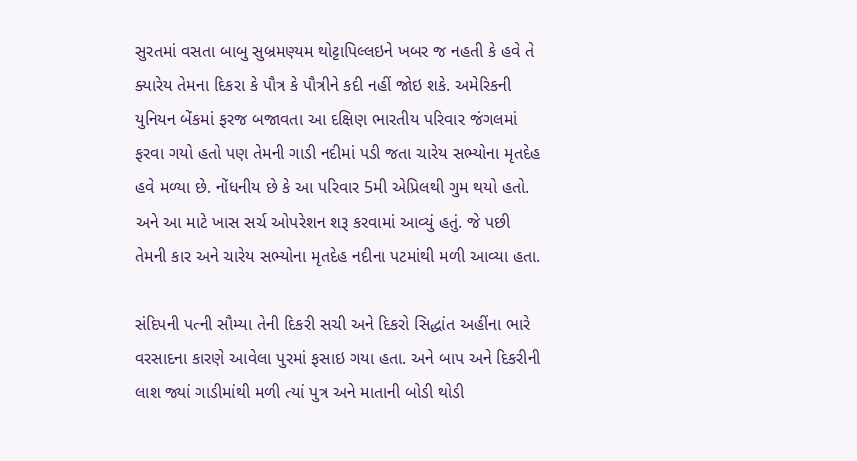સુરતમાં વસતા બાબુ સુબ્રમણ્યમ થોટ્ટાપિલ્લઇને ખબર જ નહતી કે હવે તે ક્યારેય તેમના દિકરા કે પૌત્ર કે પૌત્રીને કદી નહીં જોઇ શકે. અમેરિકની યુનિયન બેંકમાં ફરજ બજાવતા આ દક્ષિણ ભારતીય પરિવાર જંગલમાં ફરવા ગયો હતો પણ તેમની ગાડી નદીમાં પડી જતા ચારેય સભ્યોના મૃતદેહ હવે મળ્યા છે. નોંધનીય છે કે આ પરિવાર 5મી એપ્રિલથી ગુમ થયો હતો. અને આ માટે ખાસ સર્ચ ઓપરેશન શરૂ કરવામાં આવ્યું હતું. જે પછી તેમની કાર અને ચારેય સભ્યોના મૃતદેહ નદીના પટમાંથી મળી આવ્યા હતા.

સંદિપની પત્ની સૌમ્યા તેની દિકરી સચી અને દિકરો સિદ્ધાંત અહીંના ભારે વરસાદના કારણે આવેલા પુરમાં ફસાઇ ગયા હતા. અને બાપ અને દિકરીની લાશ જ્યાં ગાડીમાંથી મળી ત્યાં પુત્ર અને માતાની બોડી થોડી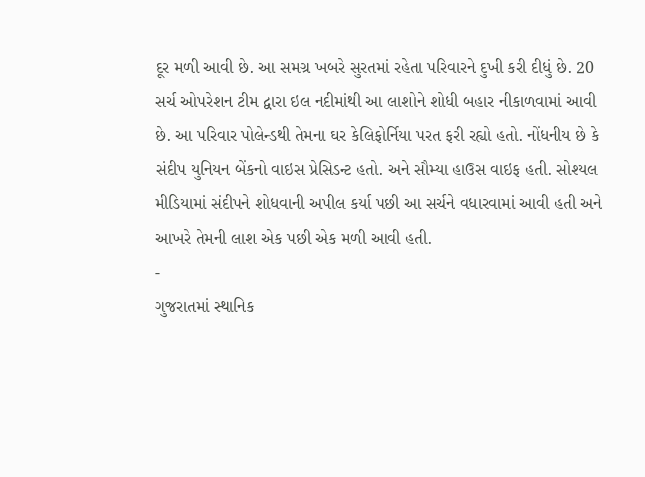દૂર મળી આવી છે. આ સમગ્ર ખબરે સુરતમાં રહેતા પરિવારને દુખી કરી દીધું છે. 20 સર્ચ ઓપરેશન ટીમ દ્વારા ઇલ નદીમાંથી આ લાશોને શોધી બહાર નીકાળવામાં આવી છે. આ પરિવાર પોલેન્ડથી તેમના ઘર કેલિફોર્નિયા પરત ફરી રહ્યો હતો. નોંધનીય છે કે સંદીપ યુનિયન બેંકનો વાઇસ પ્રેસિડન્ટ હતો. અને સૌમ્યા હાઉસ વાઇફ હતી. સોશ્યલ મીડિયામાં સંદીપને શોધવાની અપીલ કર્યા પછી આ સર્ચને વધારવામાં આવી હતી અને આખરે તેમની લાશ એક પછી એક મળી આવી હતી.
-
ગુજરાતમાં સ્થાનિક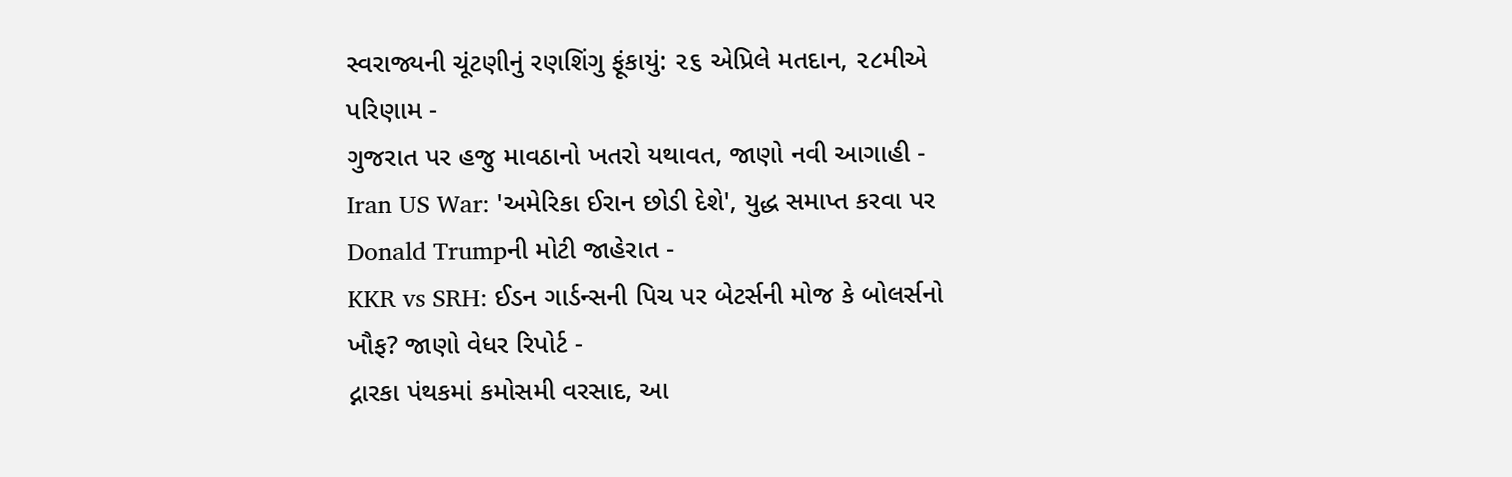સ્વરાજ્યની ચૂંટણીનું રણશિંગુ ફૂંકાયું: ૨૬ એપ્રિલે મતદાન, ૨૮મીએ પરિણામ -
ગુજરાત પર હજુ માવઠાનો ખતરો યથાવત, જાણો નવી આગાહી -
Iran US War: 'અમેરિકા ઈરાન છોડી દેશે', યુદ્ધ સમાપ્ત કરવા પર Donald Trumpની મોટી જાહેરાત -
KKR vs SRH: ઈડન ગાર્ડન્સની પિચ પર બેટર્સની મોજ કે બોલર્સનો ખૌફ? જાણો વેધર રિપોર્ટ -
દ્નારકા પંથકમાં કમોસમી વરસાદ, આ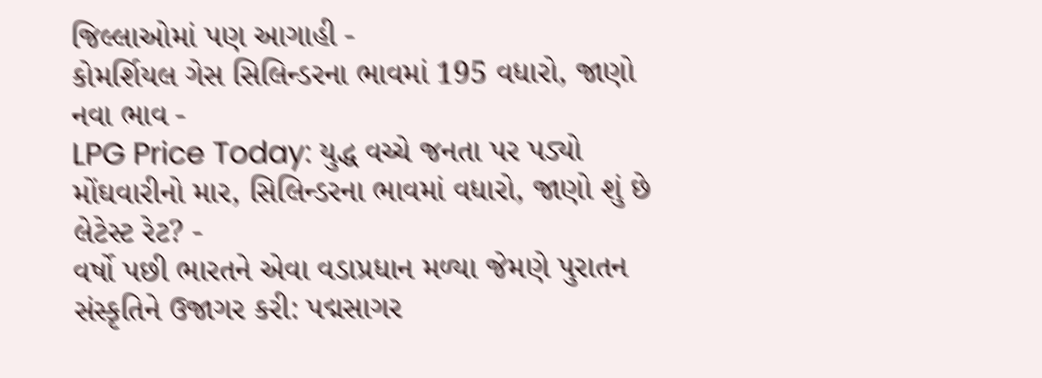જિલ્લાઓમાં પણ આગાહી -
કોમર્શિયલ ગેસ સિલિન્ડરના ભાવમાં 195 વધારો, જાણો નવા ભાવ -
LPG Price Today: યુદ્ધ વચ્ચે જનતા પર પડ્યો મોંઘવારીનો માર, સિલિન્ડરના ભાવમાં વધારો, જાણો શું છે લેટેસ્ટ રેટ? -
વર્ષો પછી ભારતને એવા વડાપ્રધાન મળ્યા જેમણે પુરાતન સંસ્કૃતિને ઉજાગર કરી: પદ્મસાગર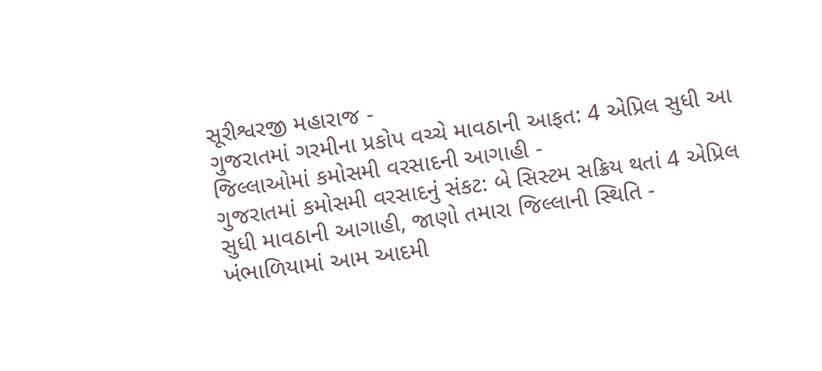સૂરીશ્વરજી મહારાજ -
ગુજરાતમાં ગરમીના પ્રકોપ વચ્ચે માવઠાની આફત: 4 એપ્રિલ સુધી આ જિલ્લાઓમાં કમોસમી વરસાદની આગાહી -
ગુજરાતમાં કમોસમી વરસાદનું સંકટ: બે સિસ્ટમ સક્રિય થતાં 4 એપ્રિલ સુધી માવઠાની આગાહી, જાણો તમારા જિલ્લાની સ્થિતિ -
ખંભાળિયામાં આમ આદમી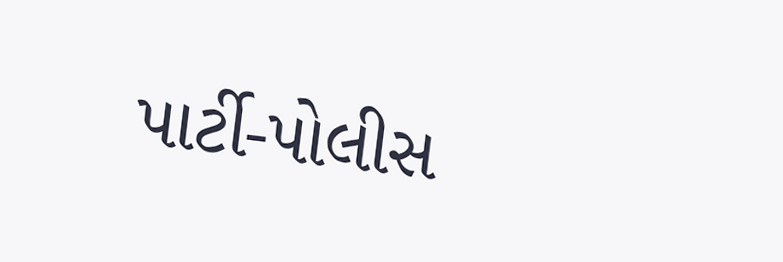પાર્ટી-પોલીસ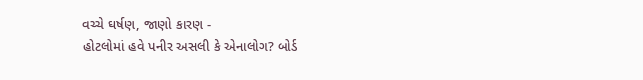વચ્ચે ઘર્ષણ, જાણો કારણ -
હોટલોમાં હવે પનીર અસલી કે એનાલોગ? બોર્ડ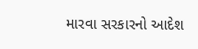મારવા સરકારનો આદેશ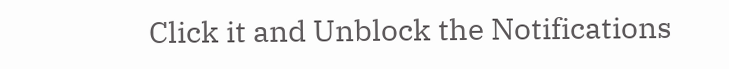Click it and Unblock the Notifications